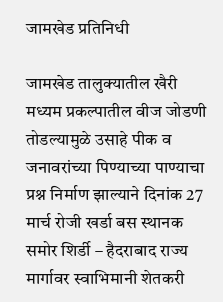जामखेड प्रतिनिधी

जामखेड तालुक्यातील खैरी मध्यम प्रकल्पातील वीज जोडणी तोडल्यामुळे उसाहे पीक व जनावरांच्या पिण्याच्या पाण्याचा प्रश्न निर्माण झाल्याने दिनांक 27 मार्च रोजी खर्डा बस स्थानक समोर शिर्डी – हैदराबाद राज्य मार्गावर स्वाभिमानी शेतकरी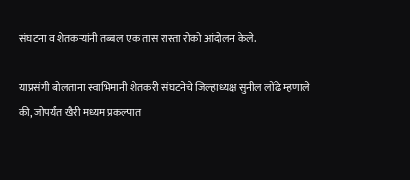संघटना व शेतकऱ्यांनी तब्बल एक तास रास्ता रोको आंदोलन केले.

याप्रसंगी बोलताना स्वाभिमानी शेतकरी संघटनेचे जिल्हाध्यक्ष सुनील लोंढे म्हणाले की, जोपर्यंत खैरी मध्यम प्रकल्पात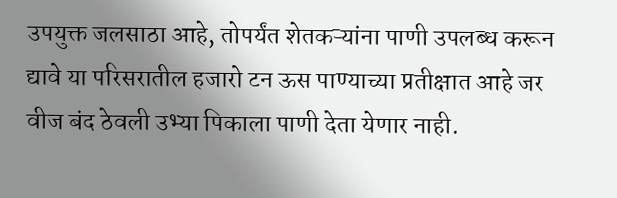उपयुक्त जलसाठा आहे, तोपर्यंत शेतकऱ्यांना पाणी उपलब्ध करून द्यावे या परिसरातील हजारो टन ऊस पाण्याच्या प्रतीक्षात आहे जर वीज बंद ठेवली उभ्या पिकाला पाणी देता येणार नाही.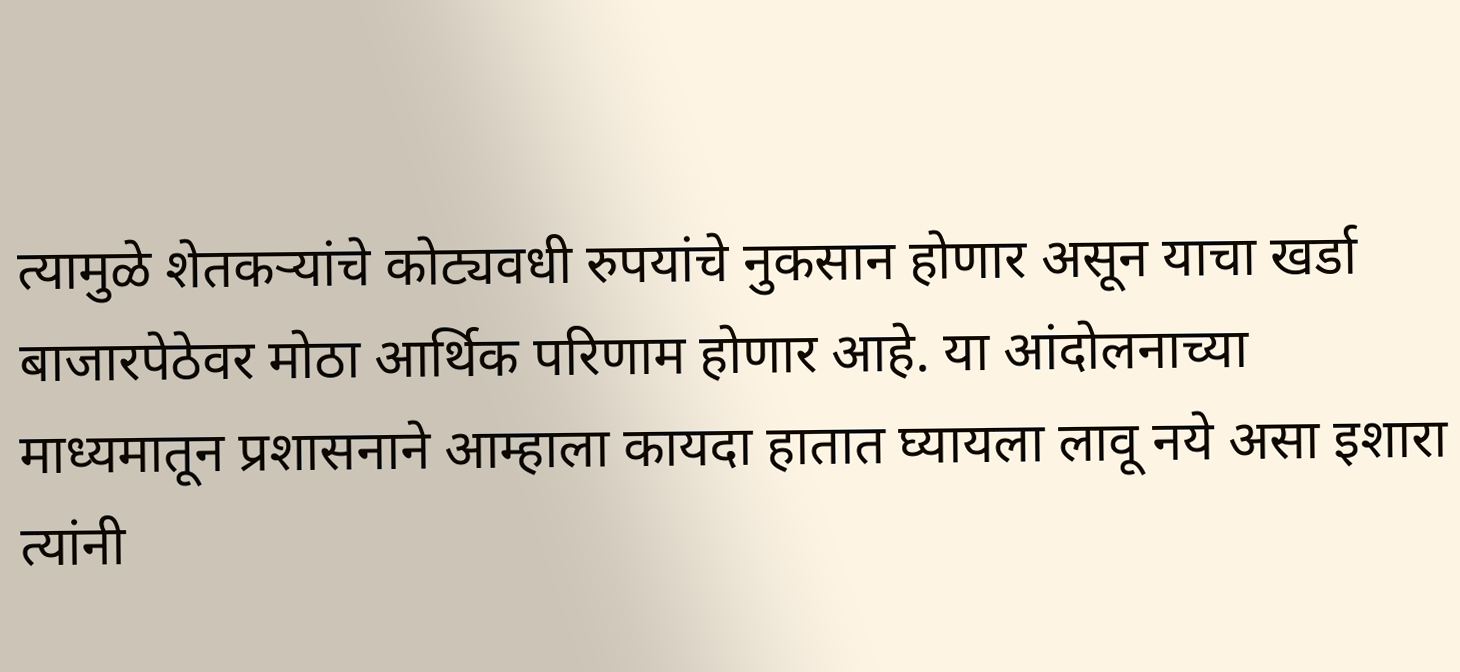त्यामुळे शेतकऱ्यांचे कोट्यवधी रुपयांचे नुकसान होणार असून याचा खर्डा बाजारपेठेवर मोठा आर्थिक परिणाम होणार आहे. या आंदोलनाच्या माध्यमातून प्रशासनाने आम्हाला कायदा हातात घ्यायला लावू नये असा इशारा त्यांनी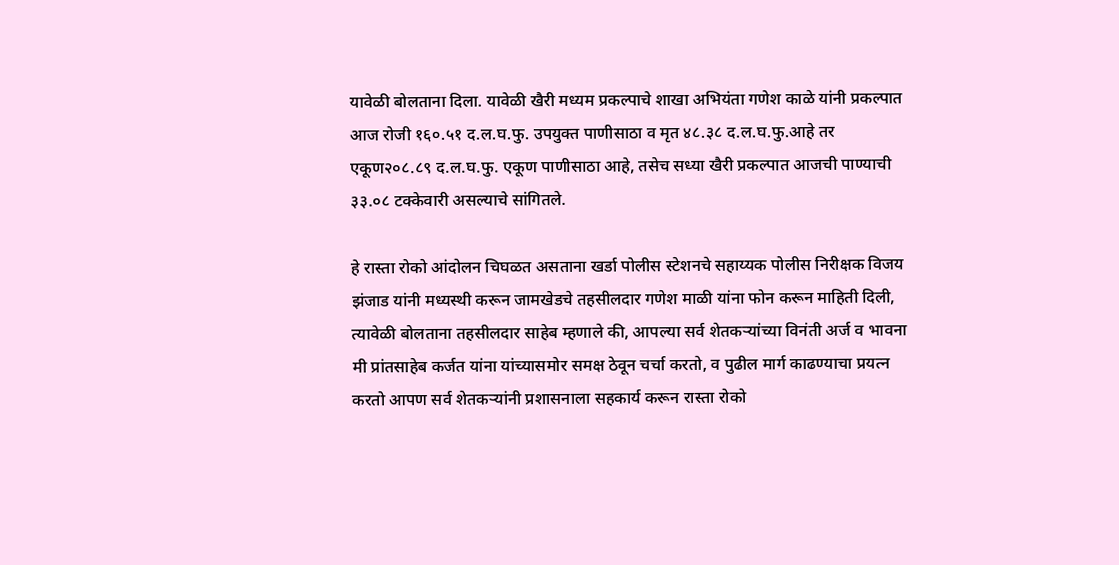यावेळी बोलताना दिला. यावेळी खैरी मध्यम प्रकल्पाचे शाखा अभियंता गणेश काळे यांनी प्रकल्पात आज रोजी १६०.५१ द.ल.घ.फु. उपयुक्त पाणीसाठा व मृत ४८.३८ द.ल.घ.फु.आहे तर एकूण२०८.८९ द.ल.घ.फु. एकूण पाणीसाठा आहे, तसेच सध्या खैरी प्रकल्पात आजची पाण्याची ३३.०८ टक्केवारी असल्याचे सांगितले.

हे रास्ता रोको आंदोलन चिघळत असताना खर्डा पोलीस स्टेशनचे सहाय्यक पोलीस निरीक्षक विजय झंजाड यांनी मध्यस्थी करून जामखेडचे तहसीलदार गणेश माळी यांना फोन करून माहिती दिली, त्यावेळी बोलताना तहसीलदार साहेब म्हणाले की, आपल्या सर्व शेतकऱ्यांच्या विनंती अर्ज व भावना मी प्रांतसाहेब कर्जत यांना यांच्यासमोर समक्ष ठेवून चर्चा करतो, व पुढील मार्ग काढण्याचा प्रयत्न करतो आपण सर्व शेतकऱ्यांनी प्रशासनाला सहकार्य करून रास्ता रोको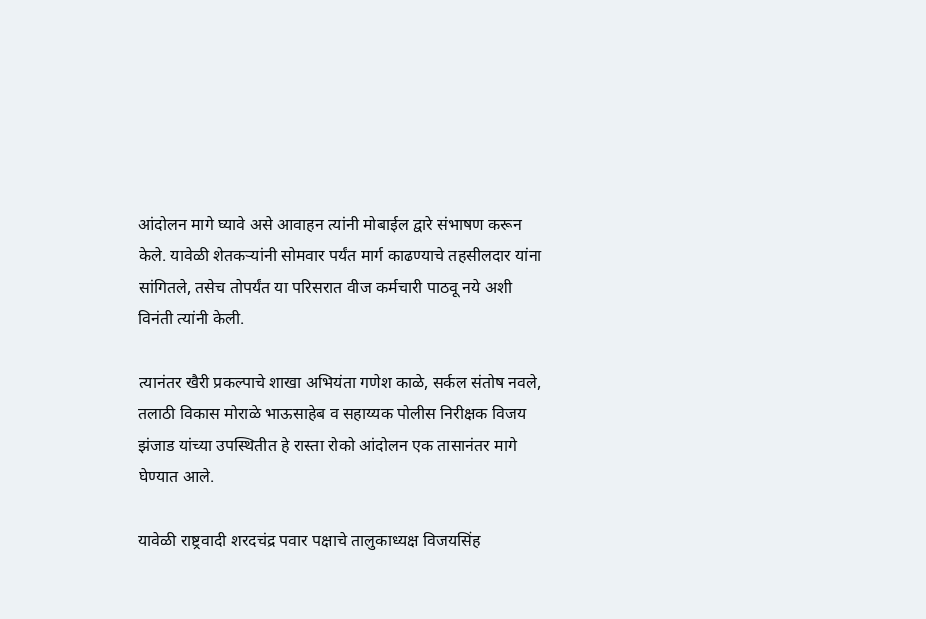आंदोलन मागे घ्यावे असे आवाहन त्यांनी मोबाईल द्वारे संभाषण करून केले. यावेळी शेतकऱ्यांनी सोमवार पर्यंत मार्ग काढण्याचे तहसीलदार यांना सांगितले, तसेच तोपर्यंत या परिसरात वीज कर्मचारी पाठवू नये अशी विनंती त्यांनी केली.

त्यानंतर खैरी प्रकल्पाचे शाखा अभियंता गणेश काळे, सर्कल संतोष नवले, तलाठी विकास मोराळे भाऊसाहेब व सहाय्यक पोलीस निरीक्षक विजय झंजाड यांच्या उपस्थितीत हे रास्ता रोको आंदोलन एक तासानंतर मागे घेण्यात आले.

यावेळी राष्ट्रवादी शरदचंद्र पवार पक्षाचे तालुकाध्यक्ष विजयसिंह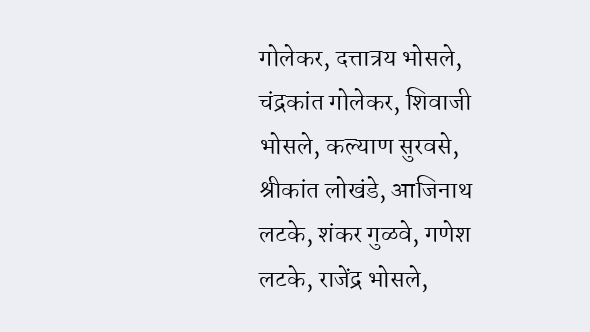गोलेकर, दत्तात्रय भोसले, चंद्रकांत गोलेकर, शिवाजी भोसले, कल्याण सुरवसे, श्रीकांत लोखंडे, आजिनाथ लटके, शंकर गुळवे, गणेश लटके, राजेंद्र भोसले,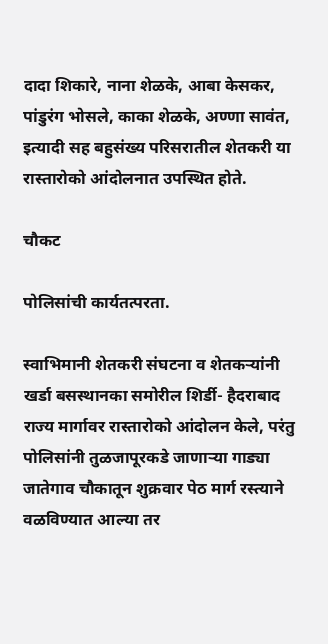दादा शिकारे, नाना शेळके, आबा केसकर, पांडुरंग भोसले, काका शेळके, अण्णा सावंत, इत्यादी सह बहुसंख्य परिसरातील शेतकरी या रास्तारोको आंदोलनात उपस्थित होते.

चौकट

पोलिसांची कार्यतत्परता.

स्वाभिमानी शेतकरी संघटना व शेतकऱ्यांनी खर्डा बसस्थानका समोरील शिर्डी- हैदराबाद राज्य मार्गावर रास्तारोको आंदोलन केले, परंतु पोलिसांनी तुळजापूरकडे जाणाऱ्या गाड्या जातेगाव चौकातून शुक्रवार पेठ मार्ग रस्त्याने वळविण्यात आल्या तर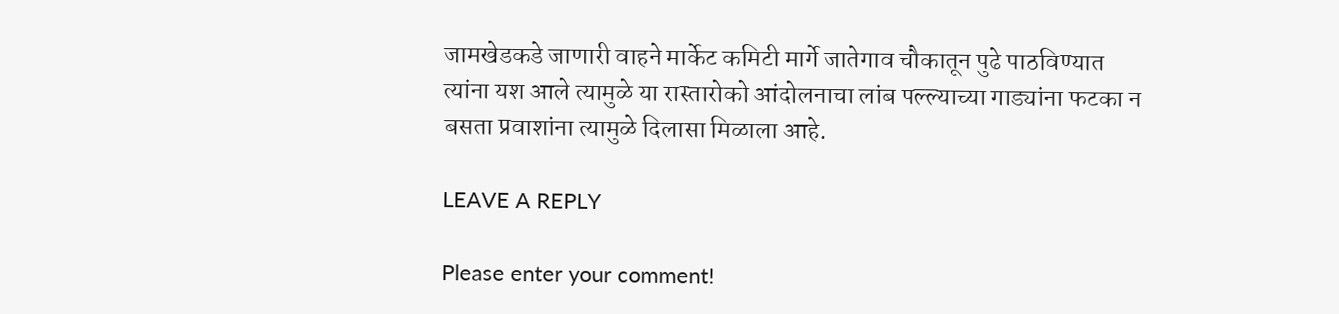जामखेडकडे जाणारी वाहने मार्केट कमिटी मार्गे जातेगाव चौकातून पुढे पाठविण्यात त्यांना यश आले त्यामुळे या रास्तारोको आंदोलनाचा लांब पल्ल्याच्या गाड्यांना फटका न बसता प्रवाशांना त्यामुळे दिलासा मिळाला आहे.

LEAVE A REPLY

Please enter your comment!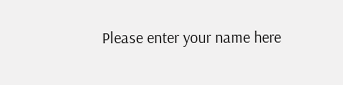Please enter your name here